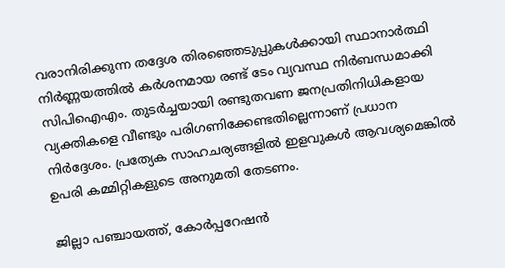വരാനിരിക്കുന്ന തദ്ദേശ തിരഞ്ഞെടുപ്പുകള്‍ക്കായി സ്ഥാനാർത്ഥി നിർണ്ണയത്തില്‍ കർശനമായ രണ്ട് ടേം വ്യവസ്ഥ നിർബന്ധമാക്കി സിപിഐഎം. തുടർച്ചയായി രണ്ടുതവണ ജനപ്രതിനിധികളായ വ്യക്തികളെ വീണ്ടും പരിഗണിക്കേണ്ടതില്ലെന്നാണ് പ്രധാന നിർദ്ദേശം. പ്രത്യേക സാഹചര്യങ്ങളില്‍ ഇളവുകള്‍ ആവശ്യമെങ്കില്‍ ഉപരി കമ്മിറ്റികളുടെ അനുമതി തേടണം.

ജില്ലാ പഞ്ചായത്ത്, കോർപ്പറേഷൻ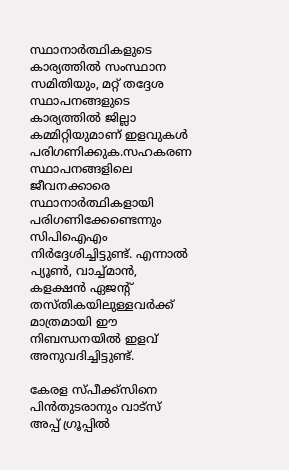സ്ഥാനാർത്ഥികളുടെ കാര്യത്തില്‍ സംസ്ഥാന സമിതിയും, മറ്റ് തദ്ദേശ സ്ഥാപനങ്ങളുടെ കാര്യത്തില്‍ ജില്ലാ കമ്മിറ്റിയുമാണ് ഇളവുകള്‍ പരിഗണിക്കുക.സഹകരണ സ്ഥാപനങ്ങളിലെ ജീവനക്കാരെ സ്ഥാനാർത്ഥികളായി പരിഗണിക്കേണ്ടെന്നും സിപിഐഎം നിർദ്ദേശിച്ചിട്ടുണ്ട്. എന്നാല്‍ പ്യൂണ്‍, വാച്ച്‌മാൻ, കളക്ഷൻ ഏജന്റ് തസ്തികയിലുള്ളവർക്ക് മാത്രമായി ഈ നിബന്ധനയില്‍ ഇളവ് അനുവദിച്ചിട്ടുണ്ട്.

കേരള സ്പീക്ക്സിനെ പിൻതുടരാനും വാട്സ് അപ്പ് ഗ്രൂപ്പിൽ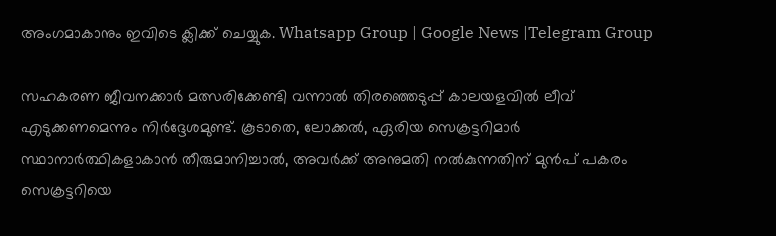അംഗമാകാനും ഇവിടെ ക്ലിക്ക് ചെയ്യുക. Whatsapp Group | Google News |Telegram Group

സഹകരണ ജീവനക്കാർ മത്സരിക്കേണ്ടി വന്നാല്‍ തിരഞ്ഞെടുപ്പ് കാലയളവില്‍ ലീവ് എടുക്കണമെന്നും നിർദ്ദേശമുണ്ട്. കൂടാതെ, ലോക്കല്‍, ഏരിയ സെക്രട്ടറിമാർ സ്ഥാനാർത്ഥികളാകാൻ തീരുമാനിച്ചാല്‍, അവർക്ക് അനുമതി നല്‍കുന്നതിന് മുൻപ് പകരം സെക്രട്ടറിയെ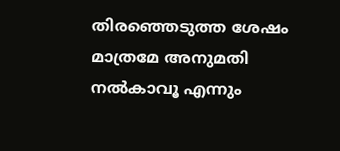തിരഞ്ഞെടുത്ത ശേഷം മാത്രമേ അനുമതി നല്‍കാവൂ എന്നും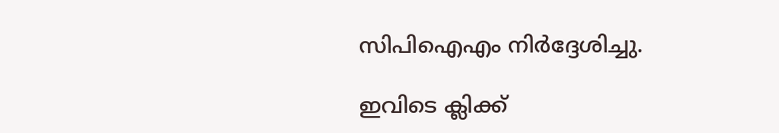സിപിഐഎം നിർദ്ദേശിച്ചു.

ഇവിടെ ക്ലിക്ക്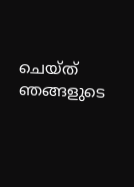ചെയ്ത് ഞങ്ങളുടെ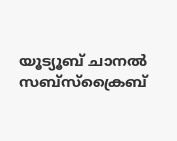യൂട്യൂബ് ചാനൽ സബ്സ്ക്രൈബ്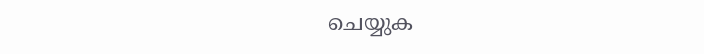ചെയ്യുക